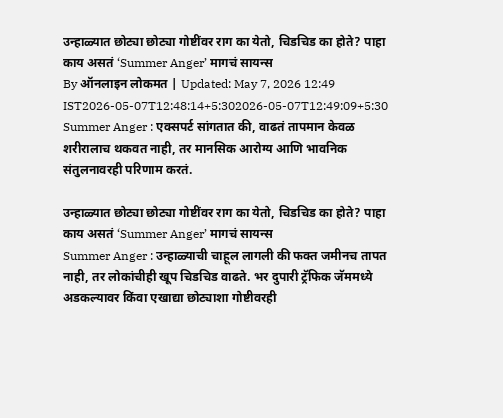उन्हाळ्यात छोट्या छोट्या गोष्टींवर राग का येतो, चिडचिड का होते? पाहा काय असतं ‘Summer Anger’ मागचं सायन्स
By ऑनलाइन लोकमत | Updated: May 7, 2026 12:49 IST2026-05-07T12:48:14+5:302026-05-07T12:49:09+5:30
Summer Anger : एक्सपर्ट सांगतात की, वाढतं तापमान केवळ शरीरालाच थकवत नाही, तर मानसिक आरोग्य आणि भावनिक संतुलनावरही परिणाम करतं.

उन्हाळ्यात छोट्या छोट्या गोष्टींवर राग का येतो, चिडचिड का होते? पाहा काय असतं ‘Summer Anger’ मागचं सायन्स
Summer Anger : उन्हाळ्याची चाहूल लागली की फक्त जमीनच तापत नाही, तर लोकांचीही खूप चिडचिड वाढते. भर दुपारी ट्रॅफिक जॅममध्ये अडकल्यावर किंवा एखाद्या छोट्याशा गोष्टीवरही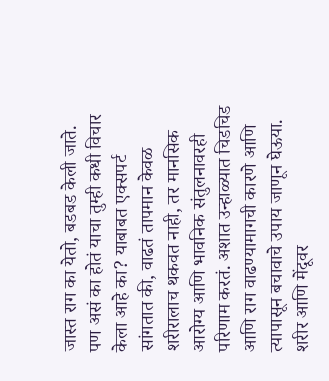जास्त राग का येतो, बडबड केली जाते. पण असं का होतं याचा तुम्ही कधी विचार केला आहे का? याबाबत एक्सपर्ट सांगतात की, वाढतं तापमान केवळ शरीरालाच थकवत नाही, तर मानसिक आरोग्य आणि भावनिक संतुलनावरही परिणाम करतं. अशात उन्हाळ्यात चिडचिड आणि राग वाढण्यामागची कारणे आणि त्यापासून बचावाचे उपाय जाणून घेऊया.
शरीर आणि मेंदूवर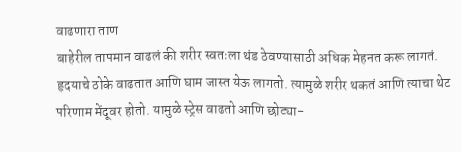वाढणारा ताण
बाहेरील तापमान वाढलं की शरीर स्वतःला थंड ठेवण्यासाठी अधिक मेहनत करू लागतं. हृदयाचे ठोके वाढतात आणि घाम जास्त येऊ लागतो. त्यामुळे शरीर थकतं आणि त्याचा थेट परिणाम मेंदूवर होतो. यामुळे स्ट्रेस वाढतो आणि छोट्या-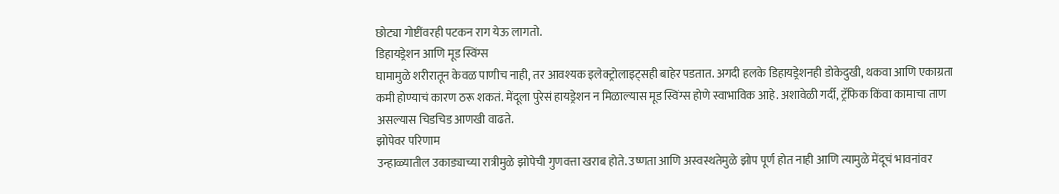छोट्या गोष्टींवरही पटकन राग येऊ लागतो.
डिहायड्रेशन आणि मूड स्विंग्स
घामामुळे शरीरातून केवळ पाणीच नाही, तर आवश्यक इलेक्ट्रोलाइट्सही बाहेर पडतात. अगदी हलके डिहायड्रेशनही डोकेदुखी, थकवा आणि एकाग्रता कमी होण्याचं कारण ठरू शकतं. मेंदूला पुरेसं हायड्रेशन न मिळाल्यास मूड स्विंग्स होणे स्वाभाविक आहे. अशावेळी गर्दी, ट्रॅफिक किंवा कामाचा ताण असल्यास चिडचिड आणखी वाढते.
झोपेवर परिणाम
उन्हाळ्यातील उकाड्याच्या रात्रीमुळे झोपेची गुणवत्ता खराब होते. उष्णता आणि अस्वस्थतेमुळे झोप पूर्ण होत नाही आणि त्यामुळे मेंदूचं भावनांवर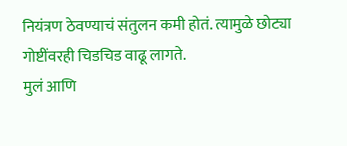नियंत्रण ठेवण्याचं संतुलन कमी होतं. त्यामुळे छोट्या गोष्टींवरही चिडचिड वाढू लागते.
मुलं आणि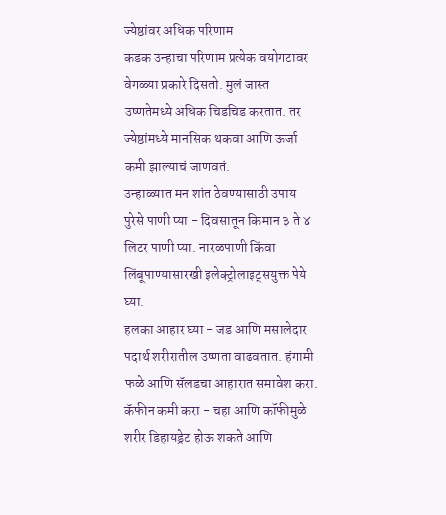ज्येष्ठांवर अधिक परिणाम
कडक उन्हाचा परिणाम प्रत्येक वयोगटावर वेगळ्या प्रकारे दिसतो. मुलं जास्त उष्णतेमध्ये अधिक चिडचिड करतात. तर ज्येष्ठांमध्ये मानसिक थकवा आणि ऊर्जा कमी झाल्याचं जाणवतं.
उन्हाळ्यात मन शांत ठेवण्यासाठी उपाय
पुरेसे पाणी प्या - दिवसातून किमान ३ ते ४ लिटर पाणी प्या. नारळपाणी किंवा लिंबूपाण्यासारखी इलेक्ट्रोलाइट्सयुक्त पेये घ्या.
हलका आहार घ्या - जड आणि मसालेदार पदार्थ शरीरातील उष्णता वाढवतात. हंगामी फळे आणि सॅलडचा आहारात समावेश करा.
कॅफीन कमी करा - चहा आणि कॉफीमुळे शरीर डिहायड्रेट होऊ शकते आणि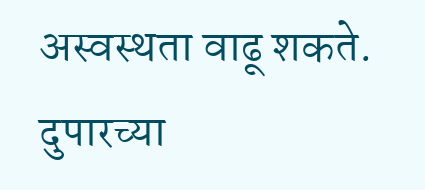अस्वस्थता वाढू शकते.
दुपारच्या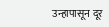उन्हापासून दूर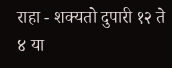राहा - शक्यतो दुपारी १२ ते ४ या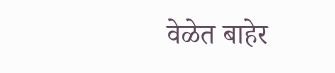वेळेत बाहेर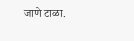जाणे टाळा.